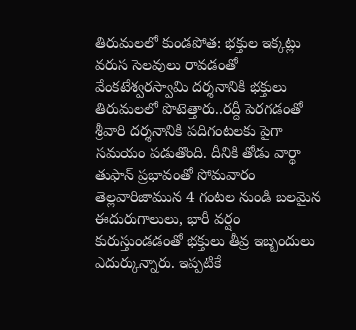తిరుమలలో కుండపోత: భక్తుల ఇక్కట్లు
వరుస సెలవులు రావడంతో వేంకటేశ్వరస్వామి దర్శనానికి భక్తులు తిరుమలలో పొటెత్తారు..రద్దీ పెరగడంతో శ్రీవారి దర్శనానికి పదిగంటలకు పైగా సమయం పడుతొంది. దీనికి తోడు వార్థా తుఫాన్ ప్రభావంతో సోమవారం తెల్లవారిజామున 4 గంటల నుండి బలమైన ఈదురుగాలులు, భారీ వర్షం కురుస్తుండడంతో భక్తులు తీవ్ర ఇబ్బందులు ఎదుర్కున్నారు. ఇప్పటికే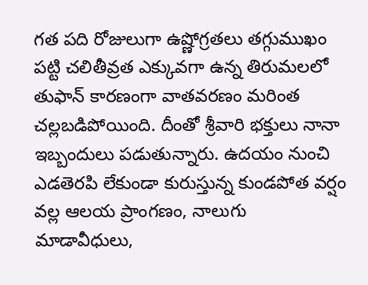గత పది రోజులుగా ఉష్ణోగ్రతలు తగ్గుముఖం పట్టి చలితీవ్రత ఎక్కువగా ఉన్న తిరుమలలో తుఫాన్ కారణంగా వాతవరణం మరింత చల్లబడిపోయింది. దీంతో శ్రీవారి భక్తులు నానా ఇబ్బందులు పడుతున్నారు. ఉదయం నుంచి ఎడతెరపి లేకుండా కురుస్తున్న కుండపోత వర్షం వల్ల ఆలయ ప్రాంగణం, నాలుగు మాడావీధులు,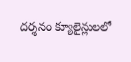దర్శనం క్యూలైన్లులలో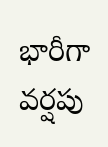భారీగా వర్షపు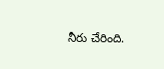నీరు చేరింది.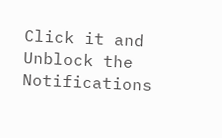Click it and Unblock the Notifications